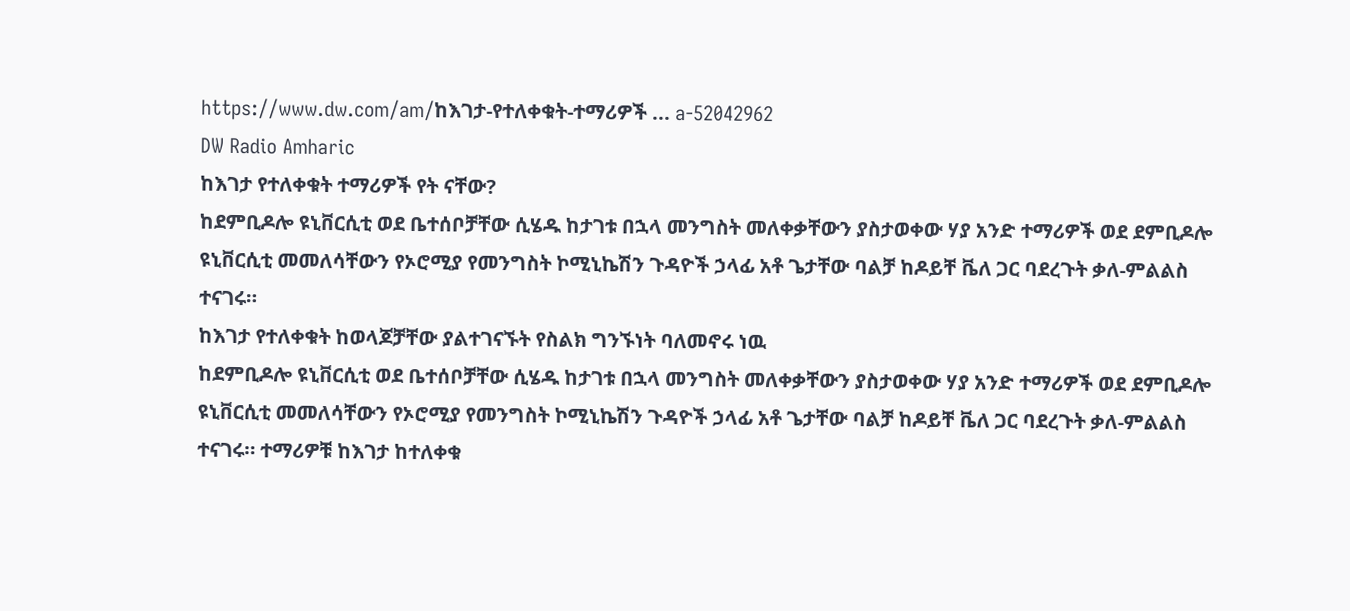https://www.dw.com/am/ከእገታ-የተለቀቁት-ተማሪዎች ... a-52042962
DW Radio Amharic
ከእገታ የተለቀቁት ተማሪዎች የት ናቸው?
ከደምቢዶሎ ዩኒቨርሲቲ ወደ ቤተሰቦቻቸው ሲሄዱ ከታገቱ በኋላ መንግስት መለቀቃቸውን ያስታወቀው ሃያ አንድ ተማሪዎች ወደ ደምቢዶሎ ዩኒቨርሲቲ መመለሳቸውን የኦሮሚያ የመንግስት ኮሚኒኬሽን ጉዳዮች ኃላፊ አቶ ጌታቸው ባልቻ ከዶይቸ ቬለ ጋር ባደረጉት ቃለ-ምልልስ ተናገሩ።
ከእገታ የተለቀቁት ከወላጆቻቸው ያልተገናኙት የስልክ ግንኙነት ባለመኖሩ ነዉ
ከደምቢዶሎ ዩኒቨርሲቲ ወደ ቤተሰቦቻቸው ሲሄዱ ከታገቱ በኋላ መንግስት መለቀቃቸውን ያስታወቀው ሃያ አንድ ተማሪዎች ወደ ደምቢዶሎ ዩኒቨርሲቲ መመለሳቸውን የኦሮሚያ የመንግስት ኮሚኒኬሽን ጉዳዮች ኃላፊ አቶ ጌታቸው ባልቻ ከዶይቸ ቬለ ጋር ባደረጉት ቃለ-ምልልስ ተናገሩ። ተማሪዎቹ ከእገታ ከተለቀቁ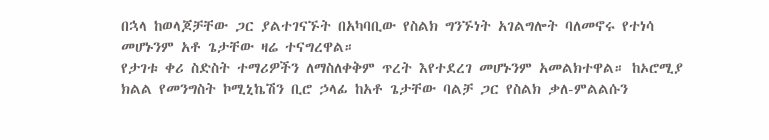በኋላ ከወላጆቻቸው ጋር ያልተገናኙት በአካባቢው የስልክ ግንኙነት አገልግሎት ባለመኖሩ የተነሳ መሆኑንም አቶ ጌታቸው ዛሬ ተናግረዋል።
የታገቱ ቀሪ ስድስት ተማሪዎችን ለማስለቀቅም ጥረት እየተደረገ መሆኑንም አመልክተዋል። ከኦሮሚያ ክልል የመንግስት ኮሚኒኬሽን ቢሮ ኃላፊ ከአቶ ጌታቸው ባልቻ ጋር የስልክ ቃለ-ምልልሱን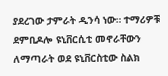ያደረገው ታምራት ዲንሳ ነው። ተማሪዎቹ ደምቢዶሎ ዩኒቨርሲቲ መኖራቸውን ለማጣራት ወደ ዩኒቨርስቲው ስልክ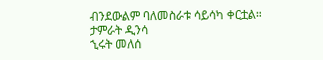ብንደውልም ባለመስራቱ ሳይሳካ ቀርቷል።
ታምራት ዲንሳ
ኂሩት መለሰ